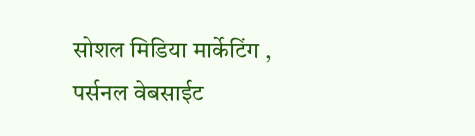सोशल मिडिया मार्केटिंग , पर्सनल वेबसाईट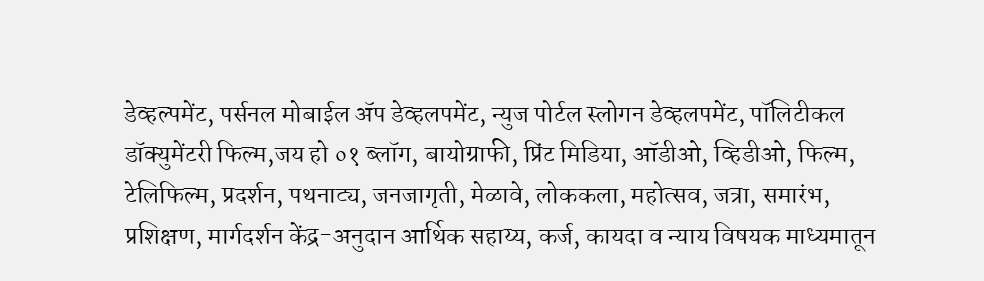डेव्हल्पमेंट, पर्सनल मोबाईल ॲप डेव्हलपमेंट, न्युज पोर्टल स्लोगन डेव्हलपमेंट, पॉलिटीकल डॉक्युमेंटरी फिल्म,जय हो ०१ ब्लॉग, बायोग्राफी, प्रिंट मिडिया, ऑडीओ, व्हिडीओ, फिल्म, टेलिफिल्म, प्रदर्शन, पथनाट्य, जनजागृती, मेळावे, लोककला, महोत्सव, जत्रा, समारंभ, प्रशिक्षण, मार्गदर्शन केंद्र-अनुदान आर्थिक सहाय्य, कर्ज, कायदा व न्याय विषयक माध्यमातून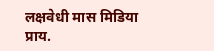लक्षवेधी मास मिडिया प्राय.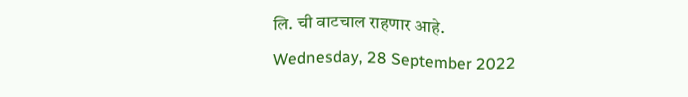लि. ची वाटचाल राहणार आहे.
Wednesday, 28 September 2022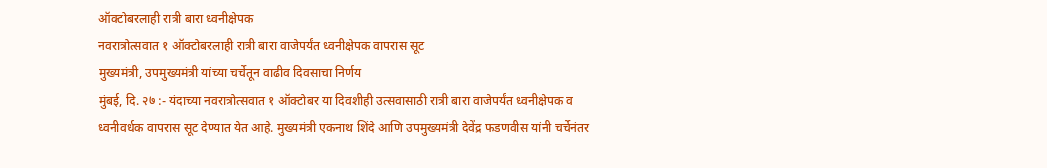ऑक्टोबरलाही रात्री बारा ध्वनीक्षेपक
नवरात्रोत्सवात १ ऑक्टोबरलाही रात्री बारा वाजेपर्यंत ध्वनीक्षेपक वापरास सूट
मुख्यमंत्री, उपमुख्यमंत्री यांच्या चर्चेतून वाढीव दिवसाचा निर्णय
मुंबई, दि. २७ :- यंदाच्या नवरात्रोत्सवात १ ऑक्टोबर या दिवशीही उत्सवासाठी रात्री बारा वाजेपर्यंत ध्वनीक्षेपक व ध्वनीवर्धक वापरास सूट देण्यात येत आहे. मुख्यमंत्री एकनाथ शिंदे आणि उपमुख्यमंत्री देवेंद्र फडणवीस यांनी चर्चेनंतर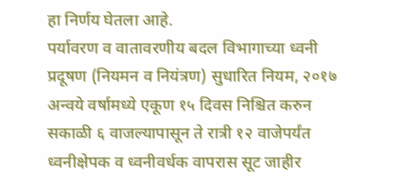हा निर्णय घेतला आहे.
पर्यावरण व वातावरणीय बदल विभागाच्या ध्वनी प्रदूषण (नियमन व नियंत्रण) सुधारित नियम, २०१७ अन्वये वर्षामध्ये एकूण १५ दिवस निश्चित करुन सकाळी ६ वाजल्यापासून ते रात्री १२ वाजेपर्यंत ध्वनीक्षेपक व ध्वनीवर्धक वापरास सूट जाहीर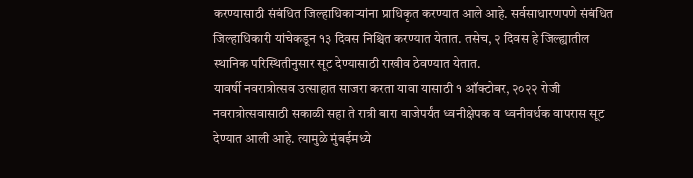करण्यासाठी संबंधित जिल्हाधिकाऱ्यांना प्राधिकृत करण्यात आले आहे. सर्वसाधारणपणे संबंधित जिल्हाधिकारी यांचेकडून १३ दिवस निश्चित करण्यात येतात. तसेच, २ दिवस हे जिल्ह्यातील स्थानिक परिस्थितीनुसार सूट देण्यासाठी राखीव ठेवण्यात येतात.
यावर्षी नवरात्रोत्सव उत्साहात साजरा करता यावा यासाठी १ ऑक्टोबर, २०२२ रोजी नवरात्रोत्सवासाठी सकाळी सहा ते रात्री बारा वाजेपर्यंत ध्वनीक्षेपक व ध्वनीवर्धक वापरास सूट देण्यात आली आहे. त्यामुळे मुंबईमध्ये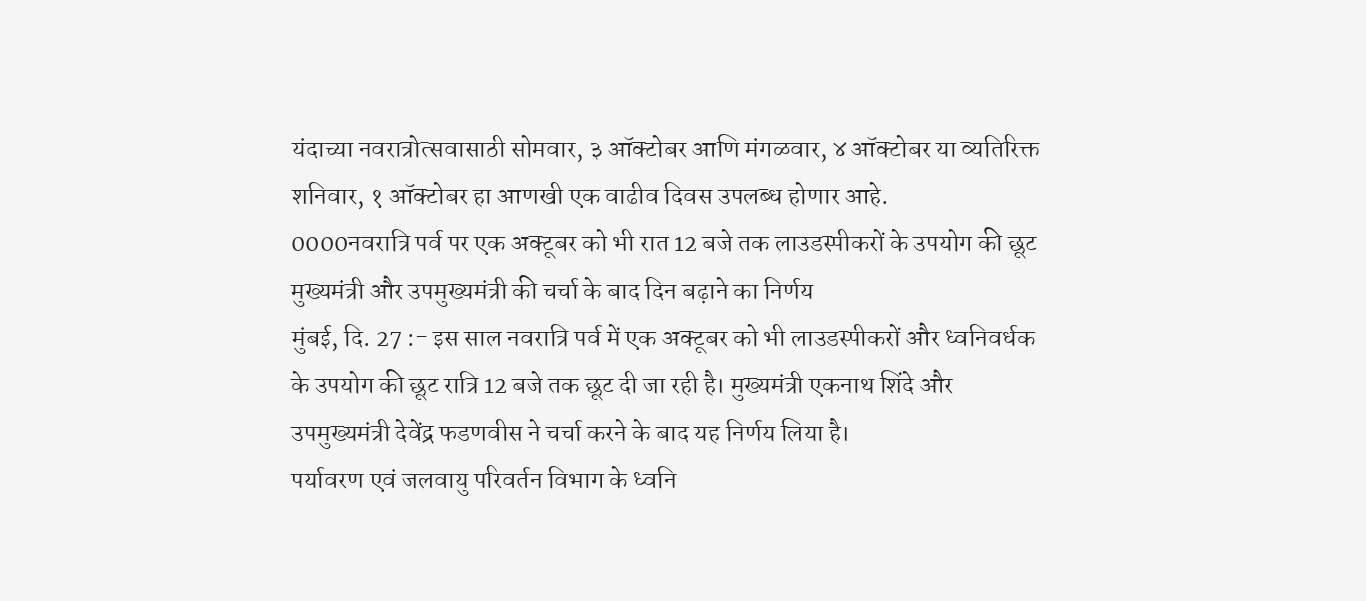यंदाच्या नवरात्रोत्सवासाठी सोमवार, ३ ऑक्टोबर आणि मंगळवार, ४ ऑक्टोबर या व्यतिरिक्त शनिवार, १ ऑक्टोबर हा आणखी एक वाढीव दिवस उपलब्ध होणार आहे.
0000नवरात्रि पर्व पर एक अक्टूबर को भी रात 12 बजे तक लाउडस्पीकरों के उपयोग की छूट
मुख्यमंत्री और उपमुख्यमंत्री की चर्चा के बाद दिन बढ़ाने का निर्णय
मुंबई, दि. 27 :- इस साल नवरात्रि पर्व में एक अक्टूबर को भी लाउडस्पीकरों और ध्वनिवर्धक के उपयोग की छूट रात्रि 12 बजे तक छूट दी जा रही है। मुख्यमंत्री एकनाथ शिंदे और उपमुख्यमंत्री देवेंद्र फडणवीस ने चर्चा करने के बाद यह निर्णय लिया है।
पर्यावरण एवं जलवायु परिवर्तन विभाग के ध्वनि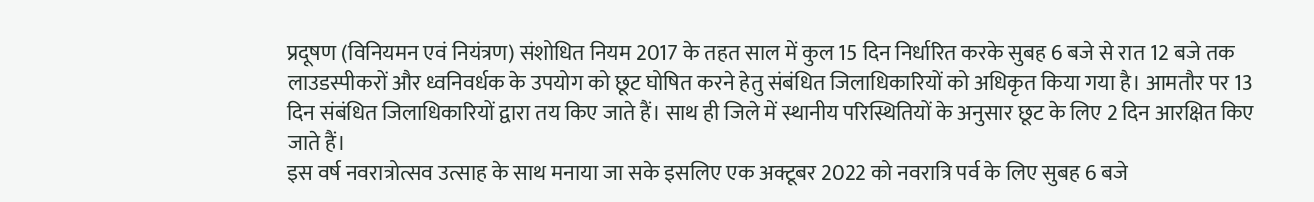प्रदूषण (विनियमन एवं नियंत्रण) संशोधित नियम 2017 के तहत साल में कुल 15 दिन निर्धारित करके सुबह 6 बजे से रात 12 बजे तक लाउडस्पीकरों और ध्वनिवर्धक के उपयोग को छूट घोषित करने हेतु संबंधित जिलाधिकारियों को अधिकृत किया गया है। आमतौर पर 13 दिन संबंधित जिलाधिकारियों द्वारा तय किए जाते हैं। साथ ही जिले में स्थानीय परिस्थितियों के अनुसार छूट के लिए 2 दिन आरक्षित किए जाते हैं।
इस वर्ष नवरात्रोत्सव उत्साह के साथ मनाया जा सके इसलिए एक अक्टूबर 2022 को नवरात्रि पर्व के लिए सुबह 6 बजे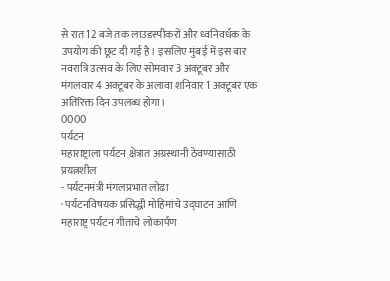से रात 12 बजे तक लाउडस्पीकरों और ध्वनिवर्धक के उपयोग की छूट दी गई है। इसलिए मुंबई में इस बार नवरात्रि उत्सव के लिए सोमवार 3 अक्टूबर और मंगलवार 4 अक्टूबर के अलावा शनिवार 1 अक्टूबर एक अतिरिक्त दिन उपलब्ध होगा।
0000
पर्यटन
महाराष्ट्राला पर्यटन क्षेत्रात अग्रस्थानी ठेवण्यासाठी प्रयत्नशील
- पर्यटनमंत्री मंगलप्रभात लोढा
· पर्यटनविषयक प्रसिद्धी मोहिमांचे उद्घाटन आणि महाराष्ट्र पर्यटन गीताचे लोकार्पण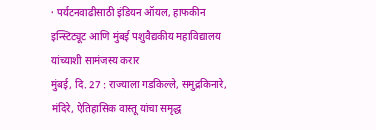· पर्यटनवाढीसाठी इंडियन ऑयल, हाफकीन इन्स्टिट्यूट आणि मुंबई पशुवैद्यकीय महाविद्यालय यांच्याशी सामंजस्य करार
मुंबई, दि. 27 : राज्याला गडकिल्ले, समुद्रकिनारे, मंदिरे, ऐतिहासिक वास्तू यांचा समृद्ध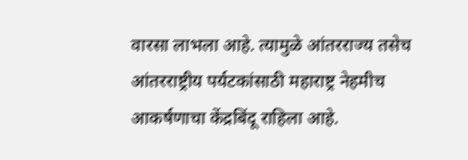वारसा लाभला आहे. त्यामुळे आंतरराज्य तसेच आंतरराष्ट्रीय पर्यटकांसाठी महाराष्ट्र नेहमीच आकर्षणाचा केंद्रबिंदू राहिला आहे.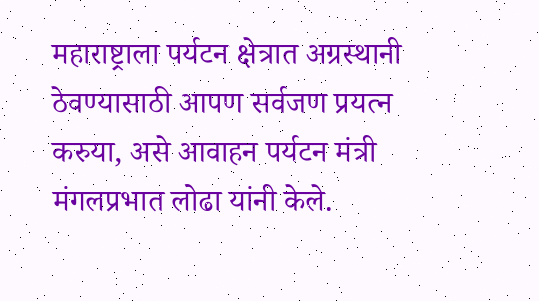महाराष्ट्राला पर्यटन क्षेत्रात अग्रस्थानी ठेवण्यासाठी आपण सर्वजण प्रयत्न करुया, असे आवाहन पर्यटन मंत्री मंगलप्रभात लोढा यांनी केले.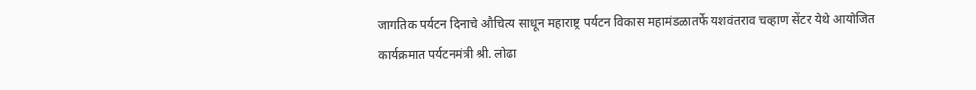जागतिक पर्यटन दिनाचे औचित्य साधून महाराष्ट्र पर्यटन विकास महामंडळातर्फे यशवंतराव चव्हाण सेंटर येथे आयोजित कार्यक्रमात पर्यटनमंत्री श्री. लोढा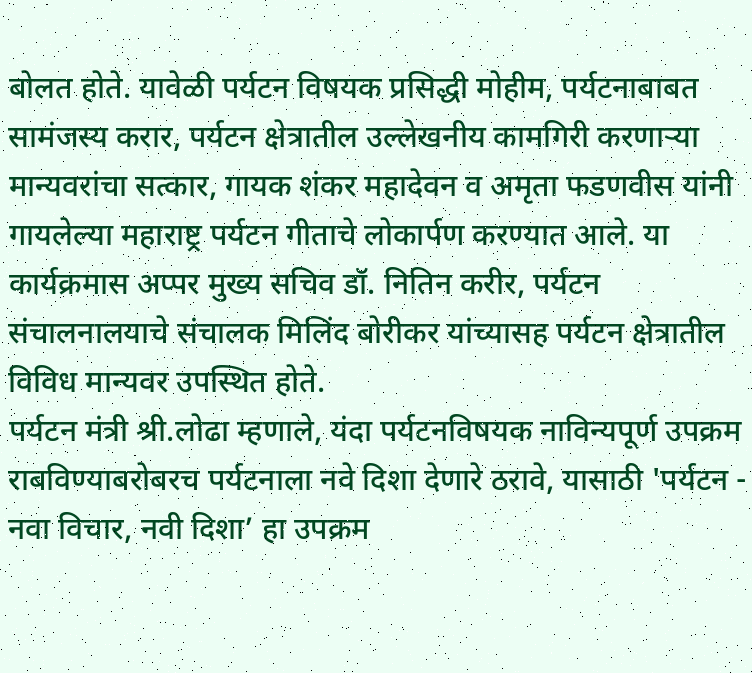बोलत होते. यावेळी पर्यटन विषयक प्रसिद्धी मोहीम, पर्यटनाबाबत सामंजस्य करार, पर्यटन क्षेत्रातील उल्लेखनीय कामगिरी करणाऱ्या मान्यवरांचा सत्कार, गायक शंकर महादेवन व अमृता फडणवीस यांनी गायलेल्या महाराष्ट्र पर्यटन गीताचे लोकार्पण करण्यात आले. या कार्यक्रमास अप्पर मुख्य सचिव डॉ. नितिन करीर, पर्यटन संचालनालयाचे संचालक मिलिंद बोरीकर यांच्यासह पर्यटन क्षेत्रातील विविध मान्यवर उपस्थित होते.
पर्यटन मंत्री श्री.लोढा म्हणाले, यंदा पर्यटनविषयक नाविन्यपूर्ण उपक्रम राबविण्याबरोबरच पर्यटनाला नवे दिशा देणारे ठरावे, यासाठी 'पर्यटन - नवा विचार, नवी दिशा’ हा उपक्रम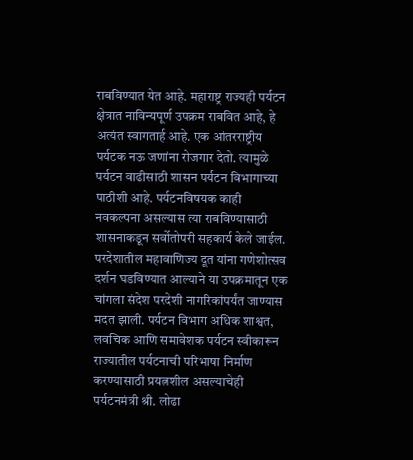राबविण्यात येत आहे. महाराष्ट्र राज्यही पर्यटन क्षेत्रात नाविन्यपूर्ण उपक्रम राबवित आहे, हे अत्यंत स्वागतार्ह आहे. एक आंतरराष्ट्रीय पर्यटक नऊ जणांना रोजगार देतो. त्यामुळे पर्यटन वाढीसाठी शासन पर्यटन विभागाच्या पाठीशी आहे. पर्यटनविषयक काही नवकल्पना असल्यास त्या राबविण्यासाठी शासनाकडून सर्वोतोपरी सहकार्य केले जाईल.
परदेशातील महावाणिज्य दूत यांना गणेशोत्सव दर्शन घडविण्यात आल्याने या उपक्रमातून एक चांगला संदेश परदेशी नागरिकांपर्यंत जाण्यास मदत झाली. पर्यटन विभाग अधिक शाश्वत, लवचिक आणि समावेशक पर्यटन स्वीकारून राज्यातील पर्यटनाची परिभाषा निर्माण करण्यासाठी प्रयत्नशील असल्याचेही पर्यटनमंत्री श्री. लोढा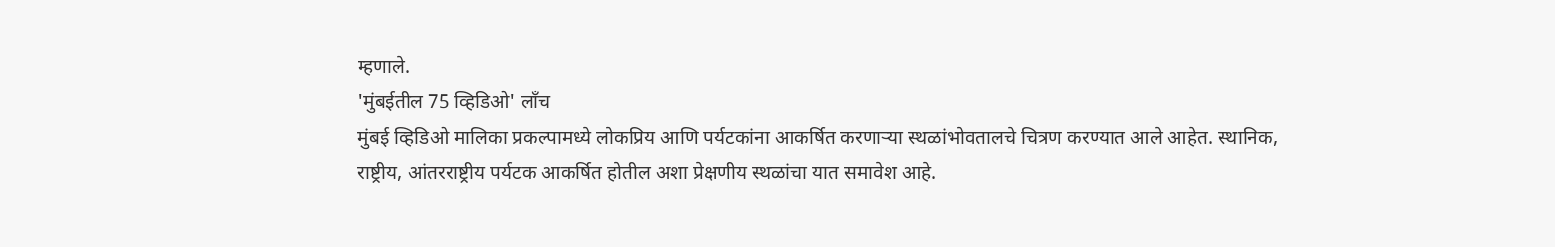म्हणाले.
'मुंबईतील 75 व्हिडिओ' लाँच
मुंबई व्हिडिओ मालिका प्रकल्पामध्ये लोकप्रिय आणि पर्यटकांना आकर्षित करणाऱ्या स्थळांभोवतालचे चित्रण करण्यात आले आहेत. स्थानिक, राष्ट्रीय, आंतरराष्ट्रीय पर्यटक आकर्षित होतील अशा प्रेक्षणीय स्थळांचा यात समावेश आहे.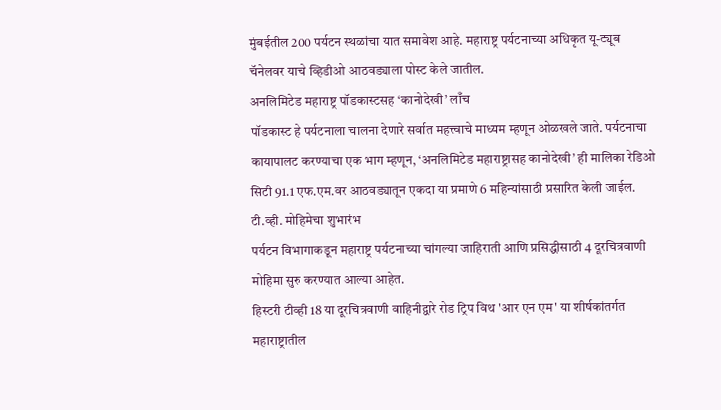मुंबईतील 200 पर्यटन स्थळांचा यात समावेश आहे. महाराष्ट्र पर्यटनाच्या अधिकृत यू-ट्यूब चॅनेलवर याचे व्हिडीओ आठवड्याला पोस्ट केले जातील.
अनलिमिटेड महाराष्ट्र पॉडकास्टसह ‘कानोदेखी’ लाँच
पॉडकास्ट हे पर्यटनाला चालना देणारे सर्वात महत्त्वाचे माध्यम म्हणून ओळखले जाते. पर्यटनाचा कायापालट करण्याचा एक भाग म्हणून, ‘अनलिमिटेड महाराष्ट्रासह कानोदेखी’ ही मालिका रेडिओ सिटी 91.1 एफ.एम.वर आठवड्यातून एकदा या प्रमाणे 6 महिन्यांसाठी प्रसारित केली जाईल.
टी.व्ही. मोहिमेचा शुभारंभ
पर्यटन विभागाकडून महाराष्ट्र पर्यटनाच्या चांगल्या जाहिराती आणि प्रसिद्धीसाठी 4 दूरचित्रवाणी मोहिमा सुरु करण्यात आल्या आहेत.
हिस्टरी टीव्ही 18 या दूरचित्रवाणी वाहिनीद्वारे रोड ट्रिप विथ 'आर एन एम' या शीर्षकांतर्गत महाराष्ट्रातील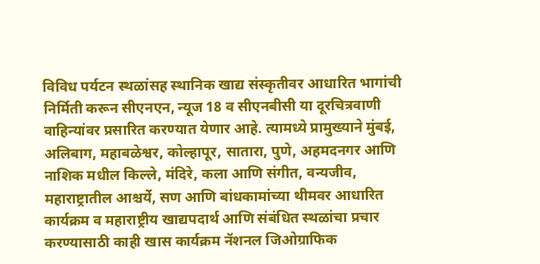विविध पर्यटन स्थळांसह स्थानिक खाद्य संस्कृतीवर आधारित भागांची निर्मिती करून सीएनएन, न्यूज 18 व सीएनबीसी या दूरचित्रवाणी वाहिन्यांवर प्रसारित करण्यात येणार आहे. त्यामध्ये प्रामुख्याने मुंबई, अलिबाग, महाबळेश्वर, कोल्हापूर, सातारा, पुणे, अहमदनगर आणि नाशिक मधील किल्ले, मंदिरे, कला आणि संगीत, वन्यजीव, महाराष्ट्रातील आश्चर्ये, सण आणि बांधकामांच्या थीमवर आधारित कार्यक्रम व महाराष्ट्रीय खाद्यपदार्थ आणि संबंधित स्थळांचा प्रचार करण्यासाठी काही खास कार्यक्रम नॅशनल जिओग्राफिक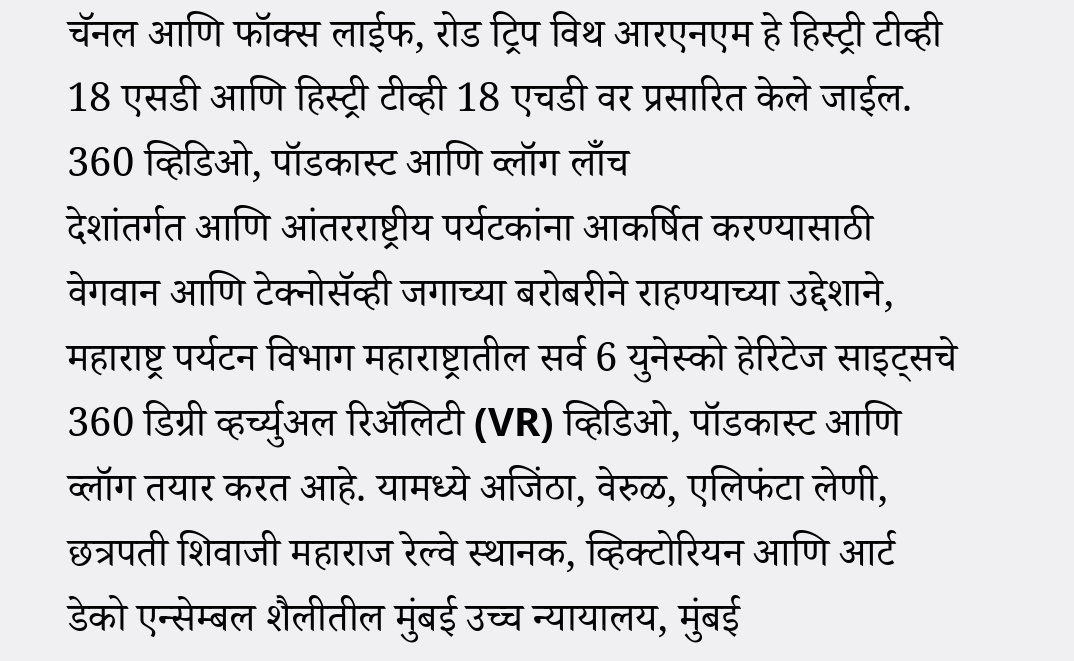चॅनल आणि फॉक्स लाईफ, रोड ट्रिप विथ आरएनएम हे हिस्ट्री टीव्ही 18 एसडी आणि हिस्ट्री टीव्ही 18 एचडी वर प्रसारित केले जाईल.
360 व्हिडिओ, पॉडकास्ट आणि व्लॉग लाँच
देशांतर्गत आणि आंतरराष्ट्रीय पर्यटकांना आकर्षित करण्यासाठी वेगवान आणि टेक्नोसॅव्ही जगाच्या बरोबरीने राहण्याच्या उद्देशाने, महाराष्ट्र पर्यटन विभाग महाराष्ट्रातील सर्व 6 युनेस्को हेरिटेज साइट्सचे 360 डिग्री व्हर्च्युअल रिॲलिटी (VR) व्हिडिओ, पॉडकास्ट आणि व्लॉग तयार करत आहे. यामध्ये अजिंठा, वेरुळ, एलिफंटा लेणी, छत्रपती शिवाजी महाराज रेल्वे स्थानक, व्हिक्टोरियन आणि आर्ट डेको एन्सेम्बल शैलीतील मुंबई उच्च न्यायालय, मुंबई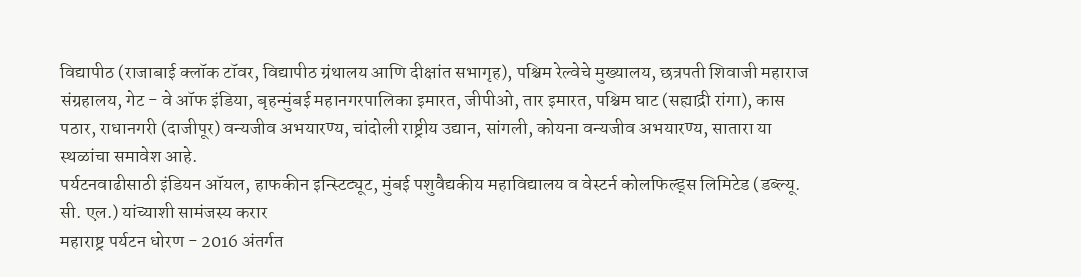विद्यापीठ (राजाबाई क्लॉक टॉवर, विद्यापीठ ग्रंथालय आणि दीक्षांत सभागृह), पश्चिम रेल्वेचे मुख्यालय, छत्रपती शिवाजी महाराज संग्रहालय, गेट - वे ऑफ इंडिया, बृहन्मुंबई महानगरपालिका इमारत, जीपीओ, तार इमारत, पश्चिम घाट (सह्याद्री रांगा), कास पठार, राधानगरी (दाजीपूर) वन्यजीव अभयारण्य, चांदोली राष्ट्रीय उद्यान, सांगली, कोयना वन्यजीव अभयारण्य, सातारा या स्थळांचा समावेश आहे.
पर्यटनवाढीसाठी इंडियन ऑयल, हाफकीन इन्स्टिट्यूट, मुंबई पशुवैद्यकीय महाविद्यालय व वेस्टर्न कोलफिल्ड्स लिमिटेड (डब्ल्यू. सी. एल.) यांच्याशी सामंजस्य करार
महाराष्ट्र पर्यटन धोरण - 2016 अंतर्गत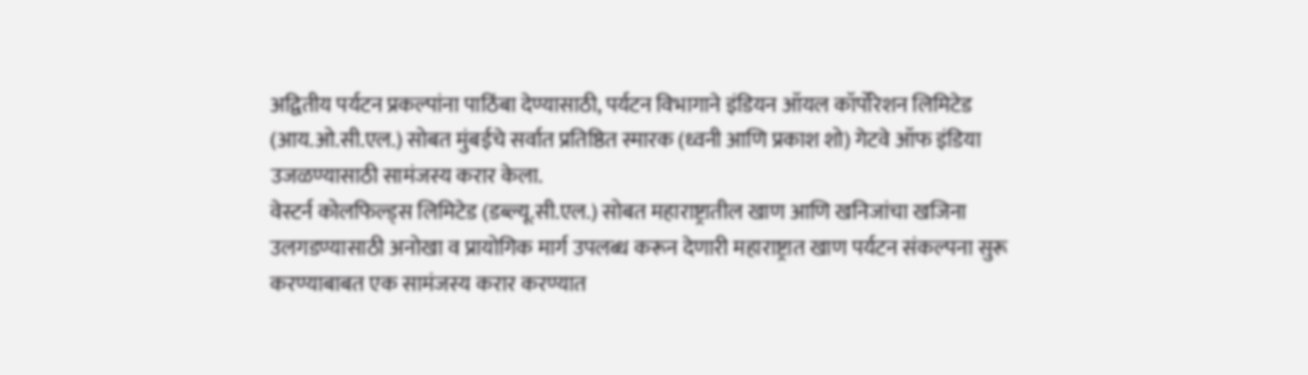अद्वितीय पर्यटन प्रकल्पांना पाठिंबा देण्यासाठी, पर्यटन विभागाने इंडियन ऑयल कॉर्पोरेशन लिमिटेड (आय.ओ.सी.एल.) सोबत मुंबईचे सर्वात प्रतिष्ठित स्मारक (ध्वनी आणि प्रकाश शो) गेटवे ऑफ इंडिया उजळण्यासाठी सामंजस्य करार केला.
वेस्टर्न कोलफिल्ड्स लिमिटेड (डब्ल्यू.सी.एल.) सोबत महाराष्ट्रातील खाण आणि खनिजांचा खजिना उलगडण्यासाठी अनोखा व प्रायोगिक मार्ग उपलब्ध करून देणारी महाराष्ट्रात खाण पर्यटन संकल्पना सुरू करण्याबाबत एक सामंजस्य करार करण्यात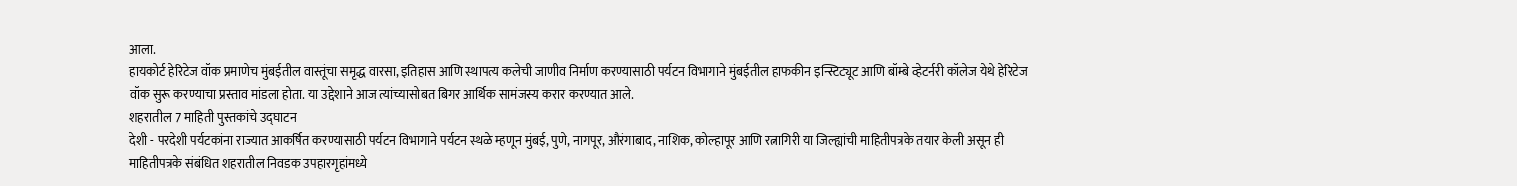आला.
हायकोर्ट हेरिटेज वॉक प्रमाणेच मुंबईतील वास्तूंचा समृद्ध वारसा, इतिहास आणि स्थापत्य कलेची जाणीव निर्माण करण्यासाठी पर्यटन विभागाने मुंबईतील हाफकीन इन्स्टिट्यूट आणि बॉम्बे व्हेटर्नरी कॉलेज येथे हेरिटेज वॉक सुरू करण्याचा प्रस्ताव मांडला होता. या उद्देशाने आज त्यांच्यासोबत बिगर आर्थिक सामंजस्य करार करण्यात आले.
शहरातील 7 माहिती पुस्तकांचे उद्घाटन
देशी - परदेशी पर्यटकांना राज्यात आकर्षित करण्यासाठी पर्यटन विभागाने पर्यटन स्थळे म्हणून मुंबई, पुणे, नागपूर, औरंगाबाद, नाशिक, कोल्हापूर आणि रत्नागिरी या जिल्ह्यांची माहितीपत्रके तयार केली असून ही माहितीपत्रके संबंधित शहरातील निवडक उपहारगृहांमध्ये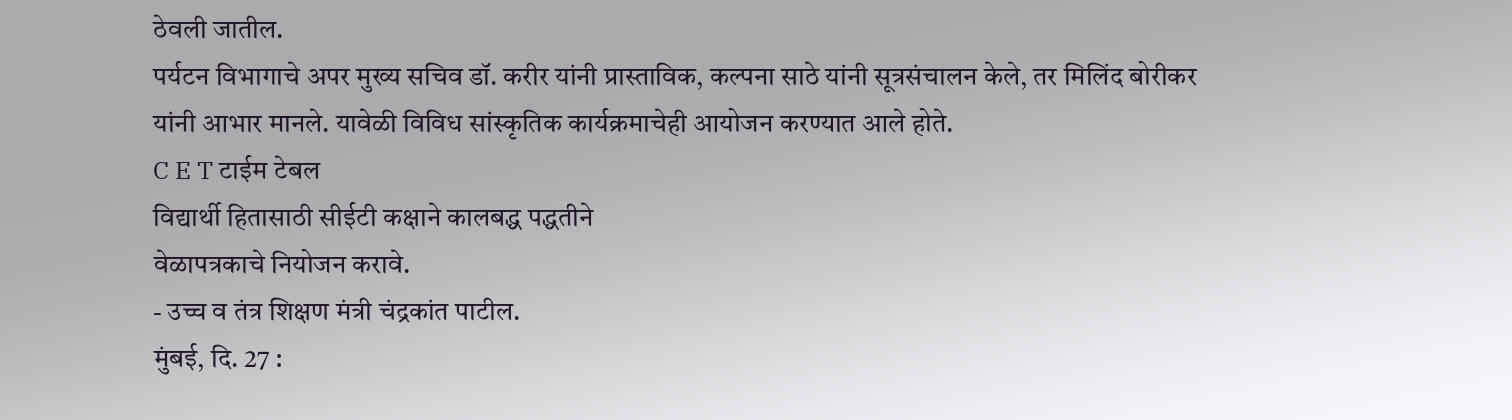ठेवली जातील.
पर्यटन विभागाचे अपर मुख्य सचिव डॉ. करीर यांनी प्रास्ताविक, कल्पना साठे यांनी सूत्रसंचालन केले, तर मिलिंद बोरीकर यांनी आभार मानले. यावेळी विविध सांस्कृतिक कार्यक्रमाचेही आयोजन करण्यात आले होते.
C E T टाईम टेबल
विद्यार्थी हितासाठी सीईटी कक्षाने कालबद्ध पद्धतीने
वेळापत्रकाचे नियोजन करावे.
- उच्च व तंत्र शिक्षण मंत्री चंद्रकांत पाटील.
मुंबई, दि. 27 :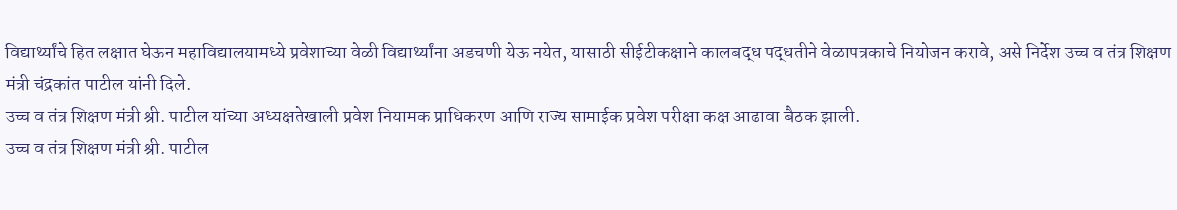विद्यार्थ्यांचे हित लक्षात घेऊन महाविद्यालयामध्ये प्रवेशाच्या वेळी विद्यार्थ्यांना अडचणी येऊ नयेत, यासाठी सीईटीकक्षाने कालबद्ध पद्धतीने वेळापत्रकाचे नियोजन करावे, असे निर्देश उच्च व तंत्र शिक्षण मंत्री चंद्रकांत पाटील यांनी दिले.
उच्च व तंत्र शिक्षण मंत्री श्री. पाटील यांच्या अध्यक्षतेखाली प्रवेश नियामक प्राधिकरण आणि राज्य सामाईक प्रवेश परीक्षा कक्ष आढावा बैठक झाली.
उच्च व तंत्र शिक्षण मंत्री श्री. पाटील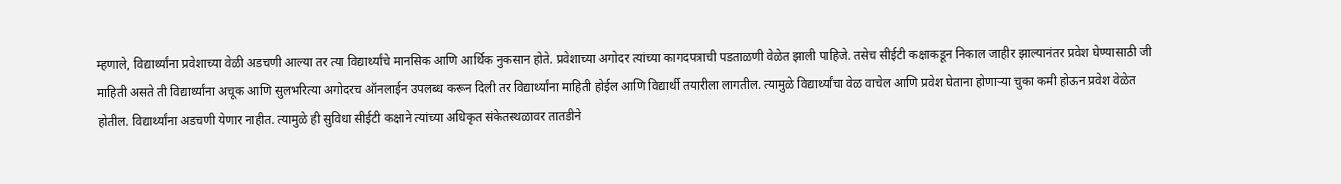म्हणाले, विद्यार्थ्यांना प्रवेशाच्या वेळी अडचणी आल्या तर त्या विद्यार्थ्यांचे मानसिक आणि आर्थिक नुकसान होते. प्रवेशाच्या अगोदर त्यांच्या कागदपत्राची पडताळणी वेळेत झाली पाहिजे. तसेच सीईटी कक्षाकडून निकाल जाहीर झाल्यानंतर प्रवेश घेण्यासाठी जी माहिती असते ती विद्यार्थ्यांना अचूक आणि सुलभरित्या अगोदरच ऑनलाईन उपलब्ध करून दिली तर विद्यार्थ्यांना माहिती होईल आणि विद्यार्थी तयारीला लागतील. त्यामुळे विद्यार्थ्यांचा वेळ वाचेल आणि प्रवेश घेताना होणाऱ्या चुका कमी होऊन प्रवेश वेळेत होतील. विद्यार्थ्यांना अडचणी येणार नाहीत. त्यामुळे ही सुविधा सीईटी कक्षाने त्यांच्या अधिकृत संकेतस्थळावर तातडीने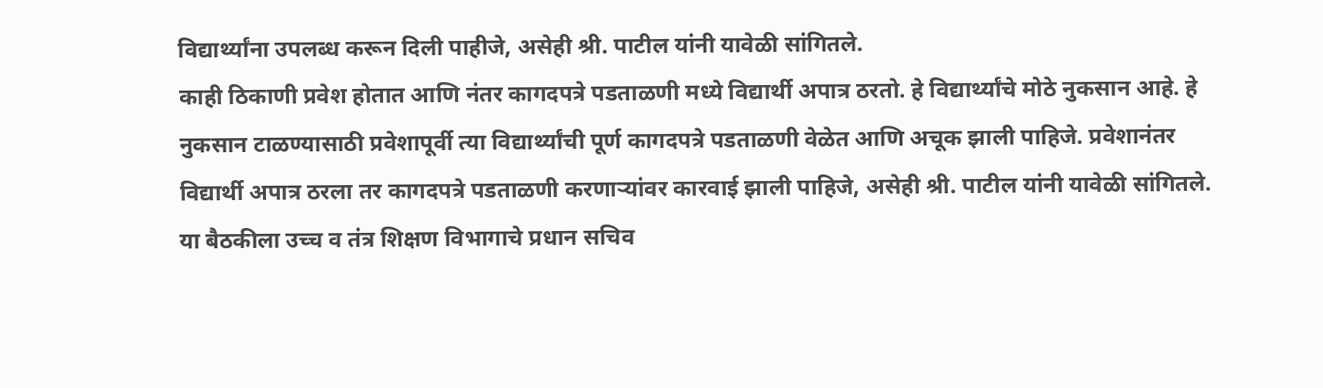विद्यार्थ्यांना उपलब्ध करून दिली पाहीजे, असेही श्री. पाटील यांनी यावेळी सांगितले.
काही ठिकाणी प्रवेश होतात आणि नंतर कागदपत्रे पडताळणी मध्ये विद्यार्थी अपात्र ठरतो. हे विद्यार्थ्यांचे मोठे नुकसान आहे. हे नुकसान टाळण्यासाठी प्रवेशापूर्वी त्या विद्यार्थ्यांची पूर्ण कागदपत्रे पडताळणी वेळेत आणि अचूक झाली पाहिजे. प्रवेशानंतर विद्यार्थी अपात्र ठरला तर कागदपत्रे पडताळणी करणाऱ्यांवर कारवाई झाली पाहिजे, असेही श्री. पाटील यांनी यावेळी सांगितले.
या बैठकीला उच्च व तंत्र शिक्षण विभागाचे प्रधान सचिव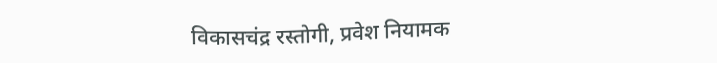विकासचंद्र रस्तोगी, प्रवेश नियामक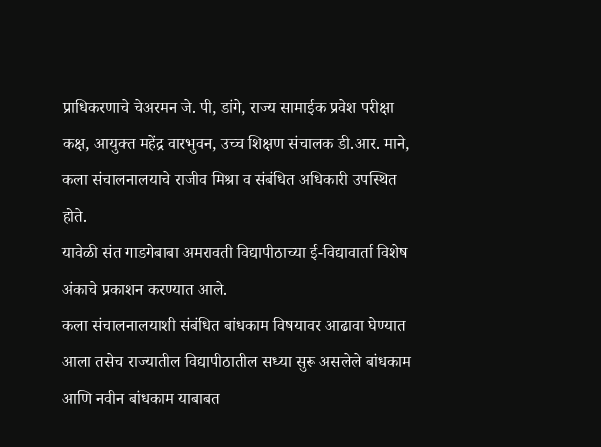प्राधिकरणाचे चेअरमन जे. पी, डांगे, राज्य सामाईक प्रवेश परीक्षा कक्ष, आयुक्त महेंद्र वारभुवन, उच्च शिक्षण संचालक डी.आर. माने, कला संचालनालयाचे राजीव मिश्रा व संबंधित अधिकारी उपस्थित होते.
यावेळी संत गाडगेबाबा अमरावती विद्यापीठाच्या ई-विद्यावार्ता विशेष अंकाचे प्रकाशन करण्यात आले.
कला संचालनालयाशी संबंधित बांधकाम विषयावर आढावा घेण्यात आला तसेच राज्यातील विद्यापीठातील सध्या सुरू असलेले बांधकाम आणि नवीन बांधकाम याबाबत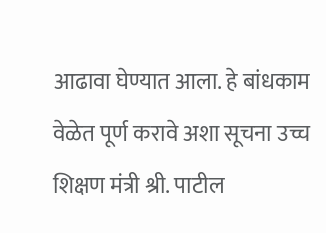आढावा घेण्यात आला. हे बांधकाम वेळेत पूर्ण करावे अशा सूचना उच्च शिक्षण मंत्री श्री. पाटील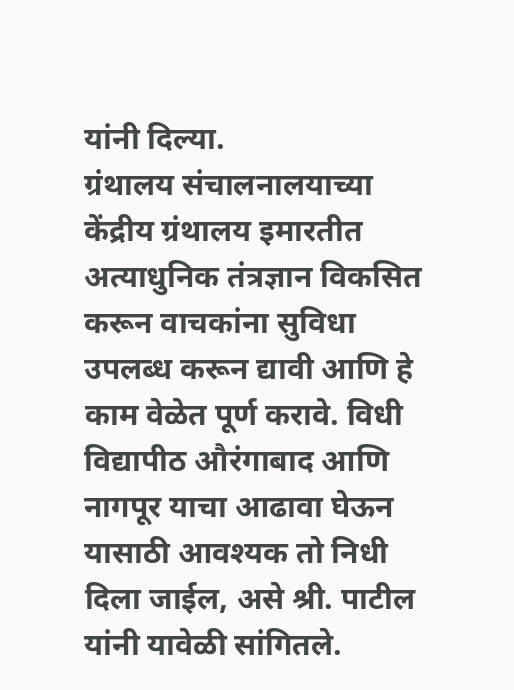यांनी दिल्या.
ग्रंथालय संचालनालयाच्या केंद्रीय ग्रंथालय इमारतीत अत्याधुनिक तंत्रज्ञान विकसित करून वाचकांना सुविधा उपलब्ध करून द्यावी आणि हे काम वेळेत पूर्ण करावे. विधी विद्यापीठ औरंगाबाद आणि नागपूर याचा आढावा घेऊन यासाठी आवश्यक तो निधी दिला जाईल, असे श्री. पाटील यांनी यावेळी सांगितले.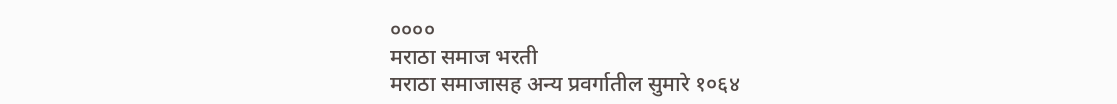००००
मराठा समाज भरती
मराठा समाजासह अन्य प्रवर्गातील सुमारे १०६४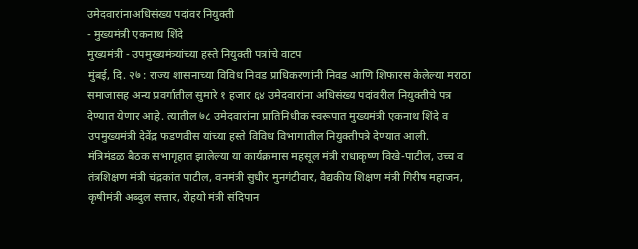उमेदवारांनाअधिसंख्य पदांवर नियुक्ती
- मुख्यमंत्री एकनाथ शिंदे
मुख्यमंत्री - उपमुख्यमंत्र्यांच्या हस्ते नियुक्ती पत्रांचे वाटप
मुंबई, दि. २७ : राज्य शासनाच्या विविध निवड प्राधिकरणांनी निवड आणि शिफारस केलेल्या मराठा समाजासह अन्य प्रवर्गातील सुमारे १ हजार ६४ उमेदवारांना अधिसंख्य पदांवरील नियुक्तीचे पत्र देण्यात येणार आहे. त्यातील ७८ उमेदवारांना प्रातिनिधीक स्वरूपात मुख्यमंत्री एकनाथ शिंदे व उपमुख्यमंत्री देवेंद्र फडणवीस यांच्या हस्ते विविध विभागातील नियुक्तीपत्रे देण्यात आली.
मंत्रिमंडळ बैठक सभागृहात झालेल्या या कार्यक्रमास महसूल मंत्री राधाकृष्ण विखे-पाटील, उच्च व तंत्रशिक्षण मंत्री चंद्रकांत पाटील, वनमंत्री सुधीर मुनगंटीवार, वैद्यकीय शिक्षण मंत्री गिरीष महाजन, कृषीमंत्री अब्दुल सत्तार, रोहयो मंत्री संदिपान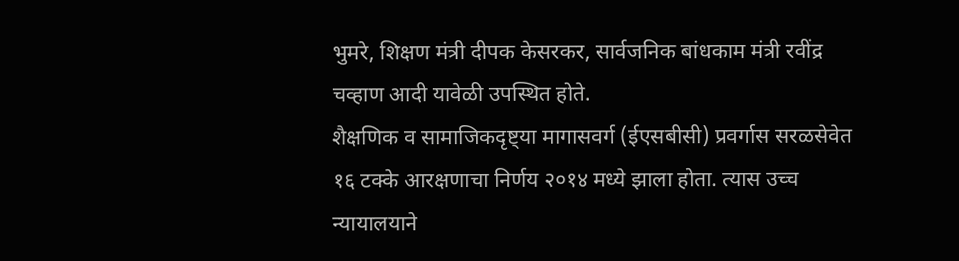भुमरे, शिक्षण मंत्री दीपक केसरकर, सार्वजनिक बांधकाम मंत्री रवींद्र चव्हाण आदी यावेळी उपस्थित होते.
शैक्षणिक व सामाजिकदृष्ट्या मागासवर्ग (ईएसबीसी) प्रवर्गास सरळसेवेत १६ टक्के आरक्षणाचा निर्णय २०१४ मध्ये झाला होता. त्यास उच्च न्यायालयाने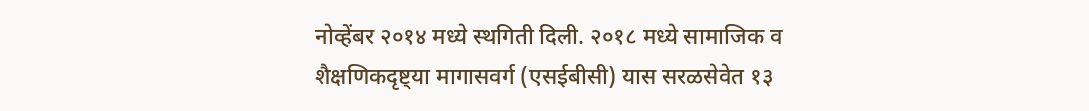नोव्हेंबर २०१४ मध्ये स्थगिती दिली. २०१८ मध्ये सामाजिक व शैक्षणिकदृष्ट्या मागासवर्ग (एसईबीसी) यास सरळसेवेत १३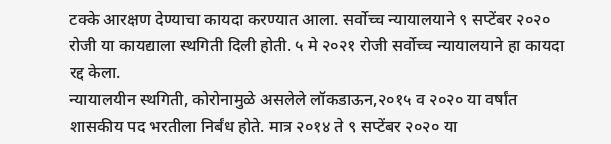टक्के आरक्षण देण्याचा कायदा करण्यात आला. सर्वोच्च न्यायालयाने ९ सप्टेंबर २०२० रोजी या कायद्याला स्थगिती दिली होती. ५ मे २०२१ रोजी सर्वोच्च न्यायालयाने हा कायदा रद्द केला.
न्यायालयीन स्थगिती, कोरोनामुळे असलेले लॉकडाऊन,२०१५ व २०२० या वर्षांत शासकीय पद भरतीला निर्बंध होते. मात्र २०१४ ते ९ सप्टेंबर २०२० या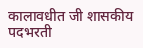कालावधीत जी शासकीय पदभरती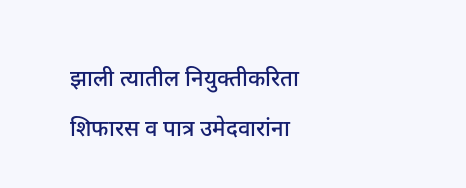झाली त्यातील नियुक्तीकरिता शिफारस व पात्र उमेदवारांना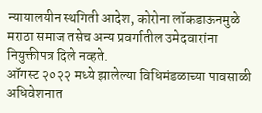न्यायालयीन स्थगिती आदेश, कोरोना लॉकडाऊनमुळे मराठा समाज तसेच अन्य प्रवर्गातील उमेदवारांना नियुक्तीपत्र दिले नव्हते.
ऑगस्ट २०२२ मध्ये झालेल्या विधिमंडळाच्या पावसाळी अधिवेशनात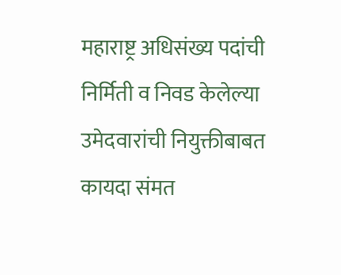महाराष्ट्र अधिसंख्य पदांची निर्मिती व निवड केलेल्या उमेदवारांची नियुक्तीबाबत कायदा संमत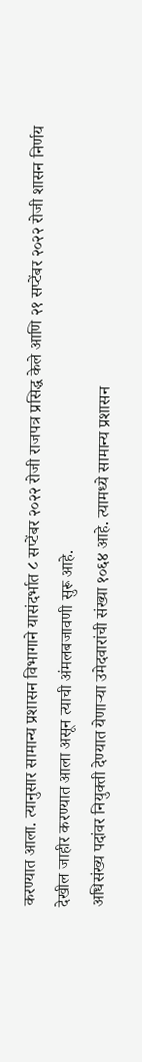करण्यात आला. त्यानुसार सामान्य प्रशासन विभागाने यासंदर्भात ८ सप्टेंबर २०२२ रोजी राजपत्र प्रसिद्ध केले आणि २१ सप्टेंबर २०२२ रोजी शासन निर्णय देखील जाहीर करण्यात आला असून त्याची अंमलबजावणी सुरू आहे.
अधिसंख्य पदांवर नियुक्ती देण्यात येणाऱ्या उमेदवारांची संख्या १०६४ आहे. त्यामध्ये सामान्य प्रशासन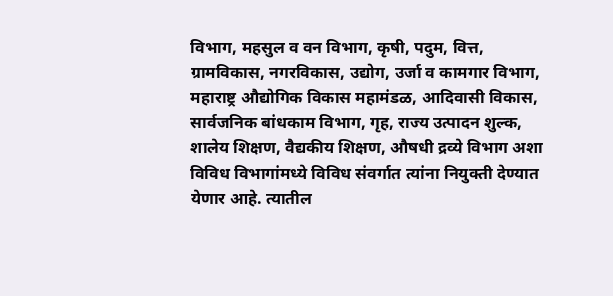विभाग, महसुल व वन विभाग, कृषी, पदुम, वित्त, ग्रामविकास, नगरविकास, उद्योग, उर्जा व कामगार विभाग, महाराष्ट्र औद्योगिक विकास महामंडळ, आदिवासी विकास, सार्वजनिक बांधकाम विभाग, गृह, राज्य उत्पादन शुल्क, शालेय शिक्षण, वैद्यकीय शिक्षण, औषधी द्रव्ये विभाग अशा विविध विभागांमध्ये विविध संवर्गात त्यांना नियुक्ती देण्यात येणार आहे. त्यातील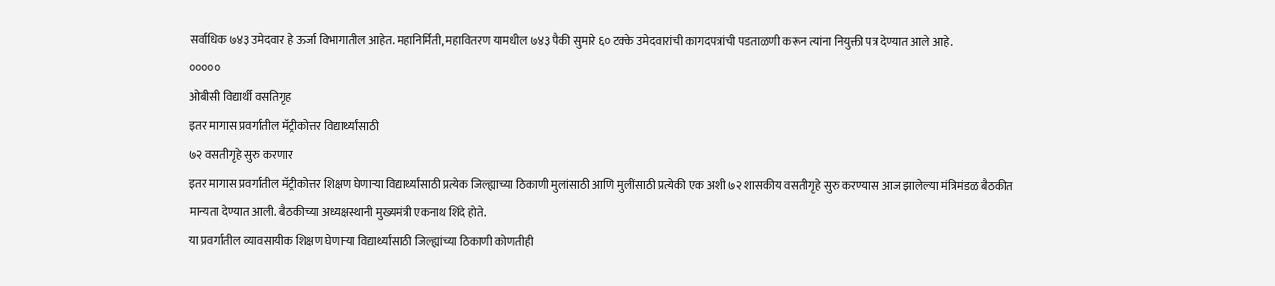सर्वाधिक ७४३ उमेदवार हे ऊर्जा विभागातील आहेत. महानिर्मिती, महावितरण यामधील ७४३ पैकी सुमारे ६० टक्के उमेदवारांची कागदपत्रांची पडताळणी करून त्यांना नियुक्ती पत्र देण्यात आले आहे.
०००००
ओबीसी विद्यार्थी वसतिगृह
इतर मागास प्रवर्गातील मॅट्रीकोत्तर विद्यार्थ्यांसाठी
७२ वसतीगृहे सुरु करणार
इतर मागास प्रवर्गातील मॅट्रीकोत्तर शिक्षण घेणाऱ्या विद्यार्थ्यांसाठी प्रत्येक जिल्ह्याच्या ठिकाणी मुलांसाठी आणि मुलींसाठी प्रत्येकी एक अशी ७२ शासकीय वसतीगृहे सुरु करण्यास आज झालेल्या मंत्रिमंडळ बैठकीत मान्यता देण्यात आली. बैठकीच्या अध्यक्षस्थानी मुख्यमंत्री एकनाथ शिंदे होते.
या प्रवर्गातील व्यावसायीक शिक्षण घेणाऱ्या विद्यार्थ्यांसाठी जिल्ह्यांच्या ठिकाणी कोणतीही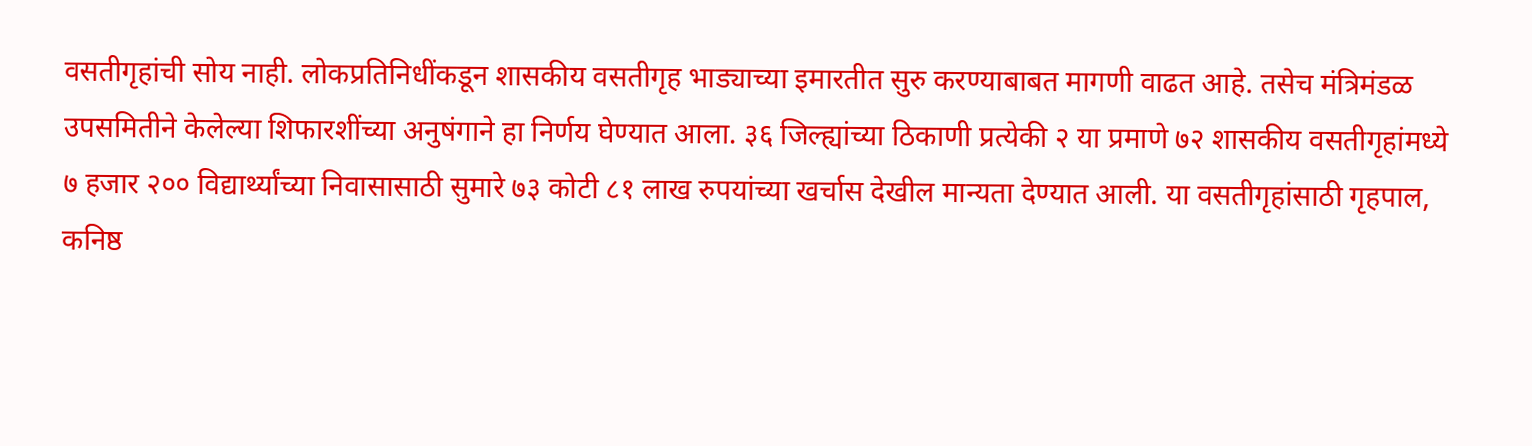वसतीगृहांची सोय नाही. लोकप्रतिनिधींकडून शासकीय वसतीगृह भाड्याच्या इमारतीत सुरु करण्याबाबत मागणी वाढत आहे. तसेच मंत्रिमंडळ उपसमितीने केलेल्या शिफारशींच्या अनुषंगाने हा निर्णय घेण्यात आला. ३६ जिल्ह्यांच्या ठिकाणी प्रत्येकी २ या प्रमाणे ७२ शासकीय वसतीगृहांमध्ये ७ हजार २०० विद्यार्थ्यांच्या निवासासाठी सुमारे ७३ कोटी ८१ लाख रुपयांच्या खर्चास देखील मान्यता देण्यात आली. या वसतीगृहांसाठी गृहपाल, कनिष्ठ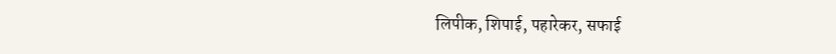लिपीक, शिपाई, पहारेकर, सफाई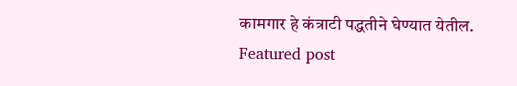कामगार हे कंत्राटी पद्धतीने घेण्यात येतील.
Featured post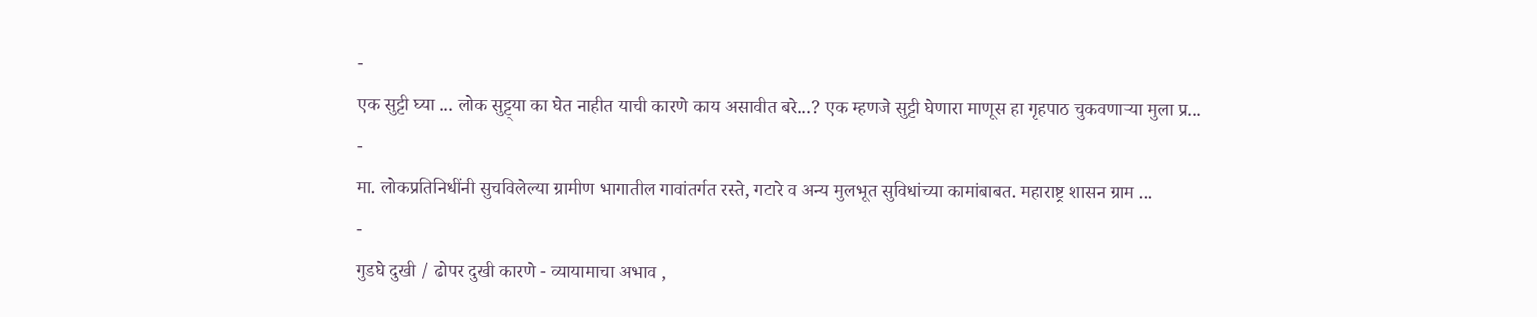-
एक सुट्टी घ्या ... लोक सुट्ट्या का घेत नाहीत याची कारणे काय असावीत बरे...? एक म्हणजे सुट्टी घेणारा माणूस हा गृहपाठ चुकवणाऱ्या मुला प्र...
-
मा. लोकप्रतिनिधींनी सुचविलेल्या ग्रामीण भागातील गावांतर्गत रस्ते, गटारे व अन्य मुलभूत सुविधांच्या कामांबाबत. महाराष्ट्र शासन ग्राम ...
-
गुडघे दुखी / ढोपर दुखी कारणे - व्यायामाचा अभाव ,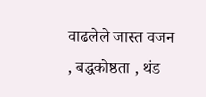वाढलेले जास्त वजन , बद्धकोष्ठता , थंड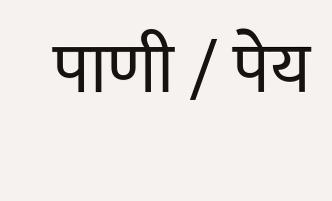पाणी / पेय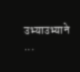उभ्याउभ्याने ...